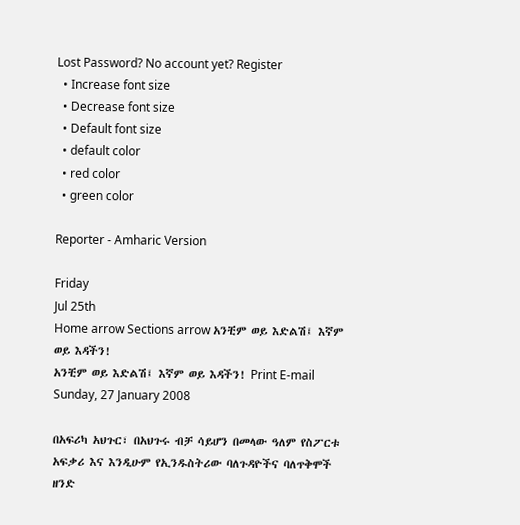Lost Password? No account yet? Register
  • Increase font size
  • Decrease font size
  • Default font size
  • default color
  • red color
  • green color

Reporter - Amharic Version

Friday
Jul 25th
Home arrow Sections arrow አንቺም ወይ እድልሽ፤ እኛም ወይ እዳችን!
አንቺም ወይ እድልሽ፤ እኛም ወይ እዳችን! Print E-mail
Sunday, 27 January 2008

በአፍሪካ አህጉር፣ በአህጉሩ ብቻ ሳይሆን በመላው ዓለም የስፖርቱ አፍቃሪ እና እንዲሁም የኢንዱስትሪው ባለጉዳዮችና ባለጥቅሞች ዘንድ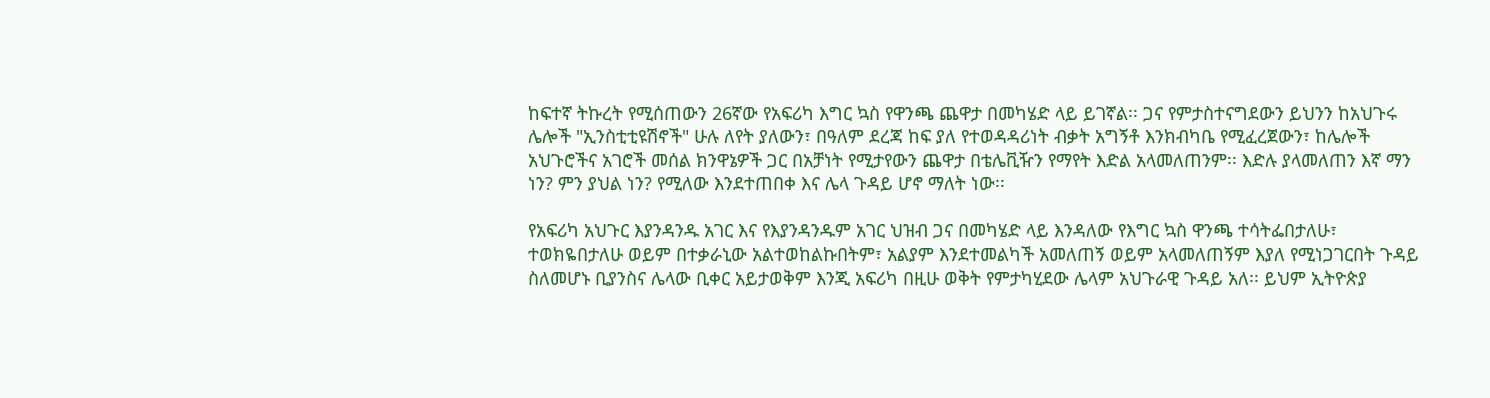ከፍተኛ ትኩረት የሚሰጠውን 26ኛው የአፍሪካ እግር ኳስ የዋንጫ ጨዋታ በመካሄድ ላይ ይገኛል፡፡ ጋና የምታስተናግደውን ይህንን ከአህጉሩ ሌሎች "ኢንስቲቲዩሽኖች" ሁሉ ለየት ያለውን፣ በዓለም ደረጃ ከፍ ያለ የተወዳዳሪነት ብቃት አግኝቶ እንክብካቤ የሚፈረጀውን፣ ከሌሎች አህጉሮችና አገሮች መሰል ክንዋኔዎች ጋር በአቻነት የሚታየውን ጨዋታ በቴሌቪዥን የማየት እድል አላመለጠንም፡፡ እድሉ ያላመለጠን እኛ ማን ነን? ምን ያህል ነን? የሚለው እንደተጠበቀ እና ሌላ ጉዳይ ሆኖ ማለት ነው፡፡

የአፍሪካ አህጉር እያንዳንዱ አገር እና የእያንዳንዱም አገር ህዝብ ጋና በመካሄድ ላይ እንዳለው የእግር ኳስ ዋንጫ ተሳትፌበታለሁ፣ ተወክዬበታለሁ ወይም በተቃራኒው አልተወከልኩበትም፣ አልያም እንደተመልካች አመለጠኝ ወይም አላመለጠኝም እያለ የሚነጋገርበት ጉዳይ ስለመሆኑ ቢያንስና ሌላው ቢቀር አይታወቅም እንጂ አፍሪካ በዚሁ ወቅት የምታካሂደው ሌላም አህጉራዊ ጉዳይ አለ፡፡ ይህም ኢትዮጵያ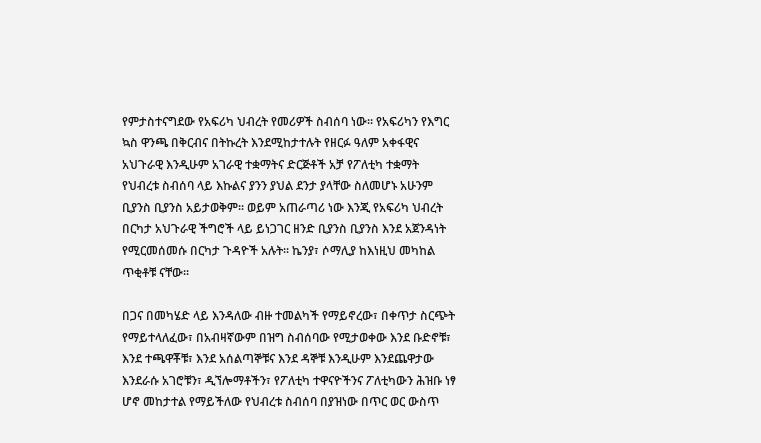የምታስተናግደው የአፍሪካ ህብረት የመሪዎች ስብሰባ ነው፡፡ የአፍሪካን የእግር ኳስ ዋንጫ በቅርብና በትኩረት እንደሚከታተሉት የዘርፉ ዓለም አቀፋዊና አህጉራዊ እንዲሁም አገራዊ ተቋማትና ድርጅቶች አቻ የፖለቲካ ተቋማት የህብረቱ ስብሰባ ላይ እኩልና ያንን ያህል ደንታ ያላቸው ስለመሆኑ አሁንም ቢያንስ ቢያንስ አይታወቅም፡፡ ወይም አጠራጣሪ ነው እንጂ የአፍሪካ ህብረት በርካታ አህጉራዊ ችግሮች ላይ ይነጋገር ዘንድ ቢያንስ ቢያንስ እንደ አጀንዳነት የሚርመሰመሱ በርካታ ጉዳዮች አሉት፡፡ ኬንያ፣ ሶማሊያ ከእነዚህ መካከል ጥቂቶቹ ናቸው፡፡

በጋና በመካሄድ ላይ እንዳለው ብዙ ተመልካች የማይኖረው፣ በቀጥታ ስርጭት የማይተላለፈው፣ በአብዛኛውም በዝግ ስብሰባው የሚታወቀው እንደ ቡድኖቹ፣ እንደ ተጫዋቾቹ፣ እንደ አሰልጣኞቹና እንደ ዳኞቹ እንዲሁም እንደጨዋታው እንደራሱ አገሮቹን፣ ዲኘሎማቶችን፣ የፖለቲካ ተዋናዮችንና ፖለቲካውን ሕዝቡ ነፃ ሆኖ መከታተል የማይችለው የህብረቱ ስብሰባ በያዝነው በጥር ወር ውስጥ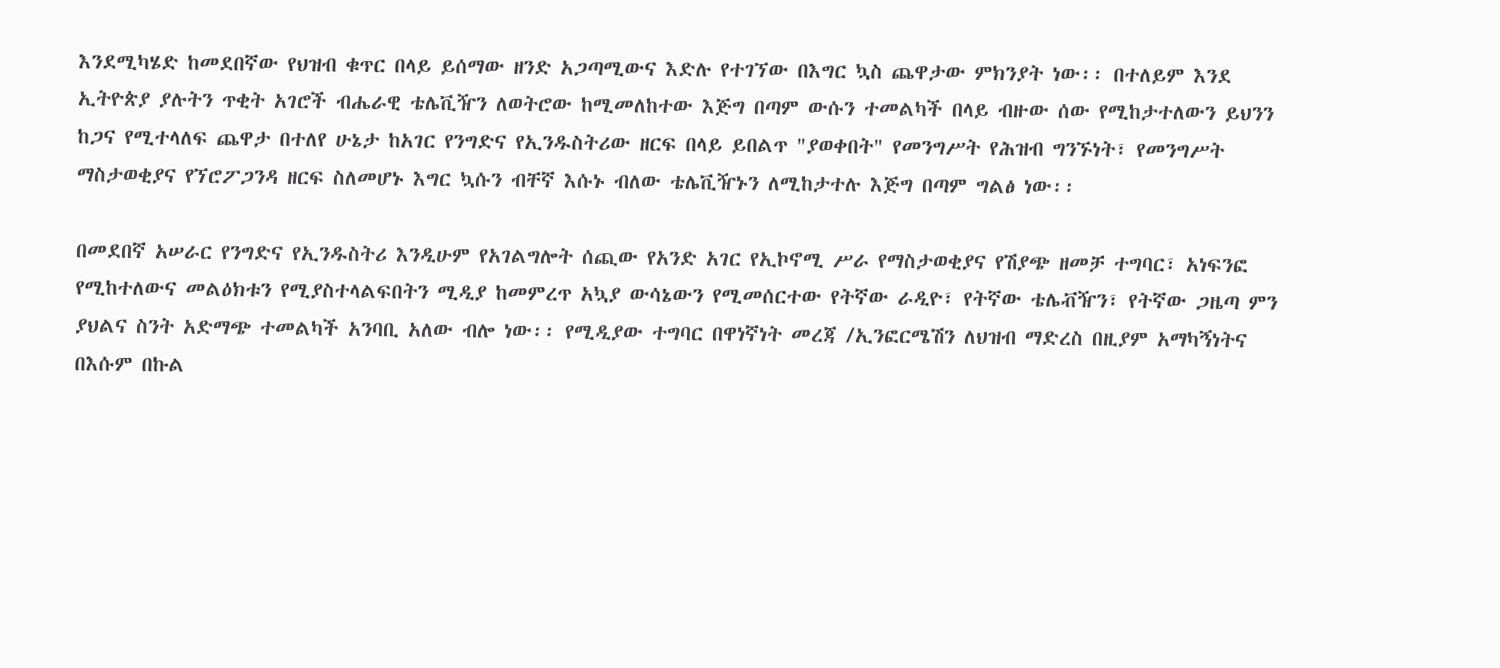እንደሚካሄድ ከመደበኛው የህዝብ ቁጥር በላይ ይሰማው ዘንድ አጋጣሚውና እድሉ የተገኘው በእግር ኳስ ጨዋታው ምክንያት ነው፡፡ በተለይም እንደ ኢትዮጵያ ያሉትን ጥቂት አገሮች ብሔራዊ ቴሌቪዥን ለወትሮው ከሚመለከተው እጅግ በጣም ውሱን ተመልካች በላይ ብዙው ሰው የሚከታተለውን ይህንን ከጋና የሚተላለፍ ጨዋታ በተለየ ሁኔታ ከአገር የንግድና የኢንዱስትሪው ዘርፍ በላይ ይበልጥ "ያወቀበት" የመንግሥት የሕዝብ ግንኙነት፣ የመንግሥት ማስታወቂያና የኘሮፖጋንዳ ዘርፍ ስለመሆኑ እግር ኳሱን ብቸኛ እሱኑ ብለው ቴሌቪዥኑን ለሚከታተሉ እጅግ በጣም ግልፅ ነው፡፡

በመደበኛ አሠራር የንግድና የኢንዱስትሪ እንዲሁም የአገልግሎት ሰጪው የአንድ አገር የኢኮኖሚ ሥራ የማስታወቂያና የሽያጭ ዘመቻ ተግባር፣ አነፍንፎ የሚከተለውና መልዕክቱን የሚያስተላልፍበትን ሚዲያ ከመምረጥ አኳያ ውሳኔውን የሚመሰርተው የትኛው ራዲዮ፣ የትኛው ቴሌቭዥን፣ የትኛው ጋዜጣ ምን ያህልና ስንት አድማጭ ተመልካች አንባቢ አለው ብሎ ነው፡፡ የሚዲያው ተግባር በዋነኛነት መረጃ /ኢንፎርሜሽን ለህዝብ ማድረስ በዚያም አማካኝነትና በእሱም በኩል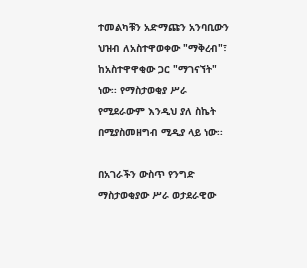ተመልካቹን አድማጩን አንባቢውን ህዝብ ለአስተዋወቀው "ማቅረብ"፣ ከአስተዋዋቂው ጋር "ማገናኘት" ነው፡፡ የማስታወቂያ ሥራ የሚደራውም እንዲህ ያለ ስኬት በሚያስመዘግብ ሚዲያ ላይ ነው፡፡

በአገራችን ውስጥ የንግድ ማስታወቂያው ሥራ ወታደራዊው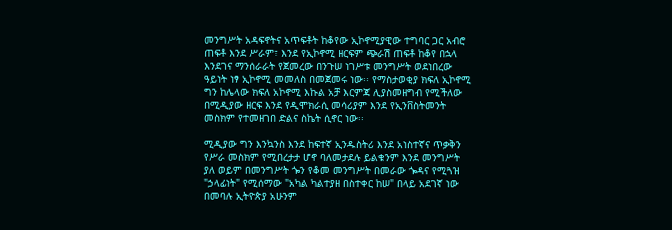መንግሥት አዳፍኖትና አጥፍቶት ከቆየው ኢኮኖሚያዊው ተግባር ጋር አብሮ ጠፍቶ እንደ ሥራም፣ እንደ የኢኮኖሚ ዘርፍም ጭራሽ ጠፍቶ ከቆየ በኋላ እንደገና ማንሰራራት የጀመረው በንጉሠ ነገሥቱ መንግሥት ወደነበረው ዓይነት ነፃ ኢኮኖሚ መመለስ በመጀመሩ ነው፡፡ የማስታወቂያ ክፍለ ኢኮኖሚ ግን ከሌላው ክፍለ አኮኖሚ እኩል አቻ እርምጃ ሊያስመዘግብ የሚችለው በሚዲያው ዘርፍ እንደ የዲሞክራሲ መሳሪያም እንደ የኢንቨስትመንት መስክም የተመዘገበ ድልና ስኬት ሲኖር ነው፡፡

ሚዲያው ግን እንኳንስ እንደ ከፍተኛ ኢንዱስትሪ እንደ አነስተኛና ጥቃቅን የሥራ መስክም የሚበረታታ ሆኖ ባለመታደሉ ይልቁንም እንደ መንግሥት ያለ ወይም በመንግሥት ጐን የቆመ መንግሥት በመራው ጐዳና የሚጓዝ "ኃላፊነት" የሚሰማው "አካል ካልተያዘ በስተቀር ከሠ" በላይ አደገኛ ነው በመባሉ ኢትዮጵያ አሁንም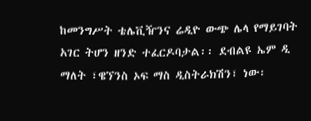ከመንግሥት ቴሌቪዥንና ሬዲዮ ውጭ ሌላ የማይገባት አገር ትሆን ዘንድ ተፈርዶባታል፡፡ ደብልዩ ኤም ዲ ማለት ፣ዌኘንስ ኦፍ ማስ ዲስትራክሽን፣ ነው፡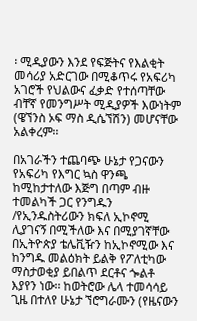፡ ሚዲያውን እንደ የፍጅትና የእልቂት መሳሪያ አድርገው በሚቆጥሩ የአፍሪካ አገሮች የህልውና ፈቃድ የተሰጣቸው ብቸኛ የመንግሥት ሚዲያዎች እውነትም (ዌኘንስ ኦፍ ማስ ዲሴኘሽን) መሆናቸው አልቀረም፡፡

በአገራችን ተጨባጭ ሁኔታ የጋናውን የአፍሪካ የእግር ኳስ ዋንጫ ከሚከታተለው እጅግ በጣም ብዙ ተመልካች ጋር የንግዱን /የኢንዱስትሪውን ክፍለ ኢኮኖሚ ሊያገናኝ በሚችለው እና በሚያገኛቸው በኢትዮጵያ ቴሌቪዥን ከኢኮኖሚው እና ከንግዱ መልዕክት ይልቅ የፖለቲካው ማስታወቂያ ይበልጥ ደርቶና ጐልቶ እያየን ነው፡፡ ከወትሮው ሌላ ተመሳሳይ ጊዜ በተለየ ሁኔታ ኘሮግራሙን (የዜናውን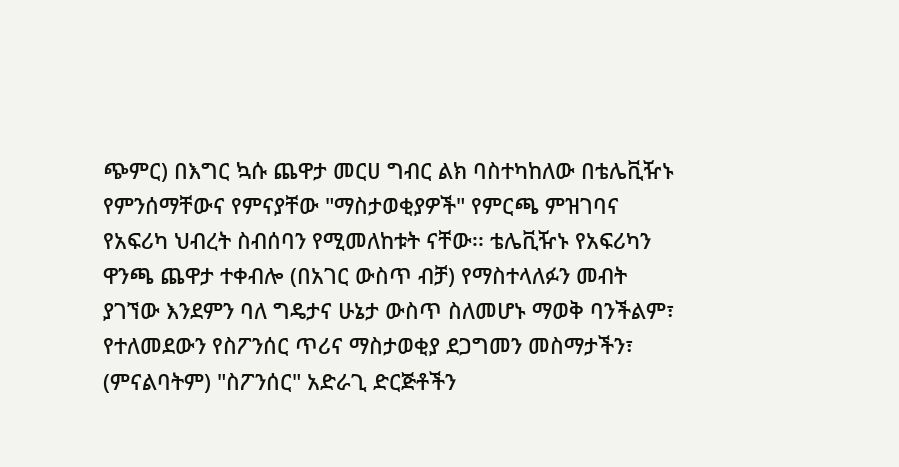ጭምር) በእግር ኳሱ ጨዋታ መርሀ ግብር ልክ ባስተካከለው በቴሌቪዥኑ የምንሰማቸውና የምናያቸው "ማስታወቂያዎች" የምርጫ ምዝገባና የአፍሪካ ህብረት ስብሰባን የሚመለከቱት ናቸው፡፡ ቴሌቪዥኑ የአፍሪካን ዋንጫ ጨዋታ ተቀብሎ (በአገር ውስጥ ብቻ) የማስተላለፉን መብት ያገኘው እንደምን ባለ ግዴታና ሁኔታ ውስጥ ስለመሆኑ ማወቅ ባንችልም፣ የተለመደውን የስፖንሰር ጥሪና ማስታወቂያ ደጋግመን መስማታችን፣ (ምናልባትም) "ስፖንሰር" አድራጊ ድርጅቶችን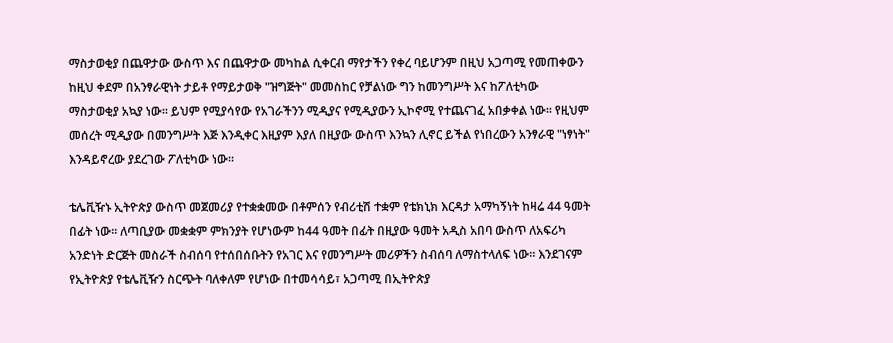ማስታወቂያ በጨዋታው ውስጥ እና በጨዋታው መካከል ሲቀርብ ማየታችን የቀረ ባይሆንም በዚህ አጋጣሚ የመጠቀውን ከዚህ ቀደም በአንፃራዊነት ታይቶ የማይታወቅ "ዝግጅት" መመስከር የቻልነው ግን ከመንግሥት እና ከፖለቲካው ማስታወቂያ አኳያ ነው፡፡ ይህም የሚያሳየው የአገራችንን ሚዲያና የሚዲያውን ኢኮኖሚ የተጨናገፈ አበቃቀል ነው፡፡ የዚህም መሰረት ሚዲያው በመንግሥት እጅ እንዲቀር እዚያም እያለ በዚያው ውስጥ እንኳን ሊኖር ይችል የነበረውን አንፃራዊ "ነፃነት" እንዳይኖረው ያደረገው ፖለቲካው ነው፡፡

ቴሌቪዥኑ ኢትዮጵያ ውስጥ መጀመሪያ የተቋቋመው በቶምሰን የብሪቲሽ ተቋም የቴክኒክ እርዳታ አማካኝነት ከዛሬ 44 ዓመት በፊት ነው፡፡ ለጣቢያው መቋቋም ምክንያት የሆነውም ከ44 ዓመት በፊት በዚያው ዓመት አዲስ አበባ ውስጥ ለአፍሪካ አንድነት ድርጅት መስራች ስብሰባ የተሰበሰቡትን የአገር እና የመንግሥት መሪዎችን ስብሰባ ለማስተላለፍ ነው፡፡ እንደገናም የኢትዮጵያ የቴሌቪዥን ስርጭት ባለቀለም የሆነው በተመሳሳይ፣ አጋጣሚ በኢትዮጵያ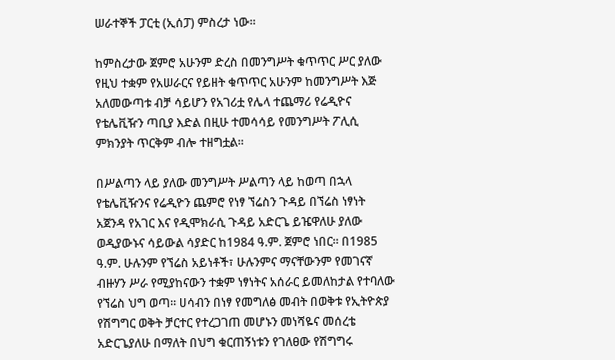ሠራተኞች ፓርቲ (ኢሰፓ) ምስረታ ነው፡፡

ከምስረታው ጀምሮ አሁንም ድረስ በመንግሥት ቁጥጥር ሥር ያለው የዚህ ተቋም የአሠራርና የይዘት ቁጥጥር አሁንም ከመንግሥት እጅ አለመውጣቱ ብቻ ሳይሆን የአገሪቷ የሌላ ተጨማሪ የሬዲዮና የቴሌቪዥን ጣቢያ እድል በዚሁ ተመሳሳይ የመንግሥት ፖሊሲ ምክንያት ጥርቅም ብሎ ተዘግቷል፡፡

በሥልጣን ላይ ያለው መንግሥት ሥልጣን ላይ ከወጣ በኋላ የቴሌቪዥንና የሬዲዮን ጨምሮ የነፃ ኘሬስን ጉዳይ በኘሬስ ነፃነት አጀንዳ የአገር እና የዲሞክራሲ ጉዳይ አድርጌ ይዤዋለሁ ያለው ወዲያውኑና ሳይውል ሳያድር ከ1984 ዓ.ም. ጀምሮ ነበር፡፡ በ1985 ዓ.ም. ሁሉንም የኘሬስ አይነቶች፣ ሁሉንምና ማናቸውንም የመገናኛ ብዙሃን ሥራ የሚያከናውን ተቋም ነፃነትና አሰራር ይመለከታል የተባለው የኘሬስ ህግ ወጣ፡፡ ሀሳብን በነፃ የመግለፅ መብት በወቅቱ የኢትዮጵያ የሽግግር ወቅት ቻርተር የተረጋገጠ መሆኑን መነሻዬና መሰረቴ አድርጌያለሁ በማለት በህግ ቁርጠኝነቱን የገለፀው የሽግግሩ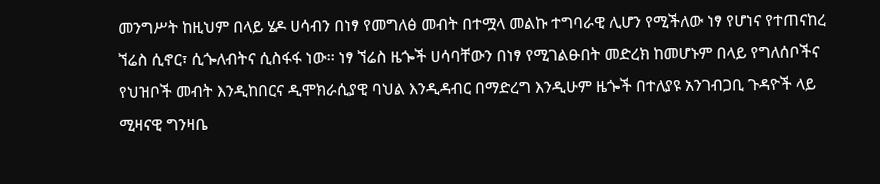መንግሥት ከዚህም በላይ ሄዶ ሀሳብን በነፃ የመግለፅ መብት በተሟላ መልኩ ተግባራዊ ሊሆን የሚችለው ነፃ የሆነና የተጠናከረ ኘሬስ ሲኖር፣ ሲጐለብትና ሲስፋፋ ነው፡፡ ነፃ ኘሬስ ዜጐች ሀሳባቸውን በነፃ የሚገልፁበት መድረክ ከመሆኑም በላይ የግለሰቦችና የህዝቦች መብት እንዲከበርና ዲሞክራሲያዊ ባህል እንዲዳብር በማድረግ እንዲሁም ዜጐች በተለያዩ አንገብጋቢ ጉዳዮች ላይ ሚዛናዊ ግንዛቤ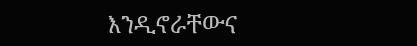እንዲኖራቸውና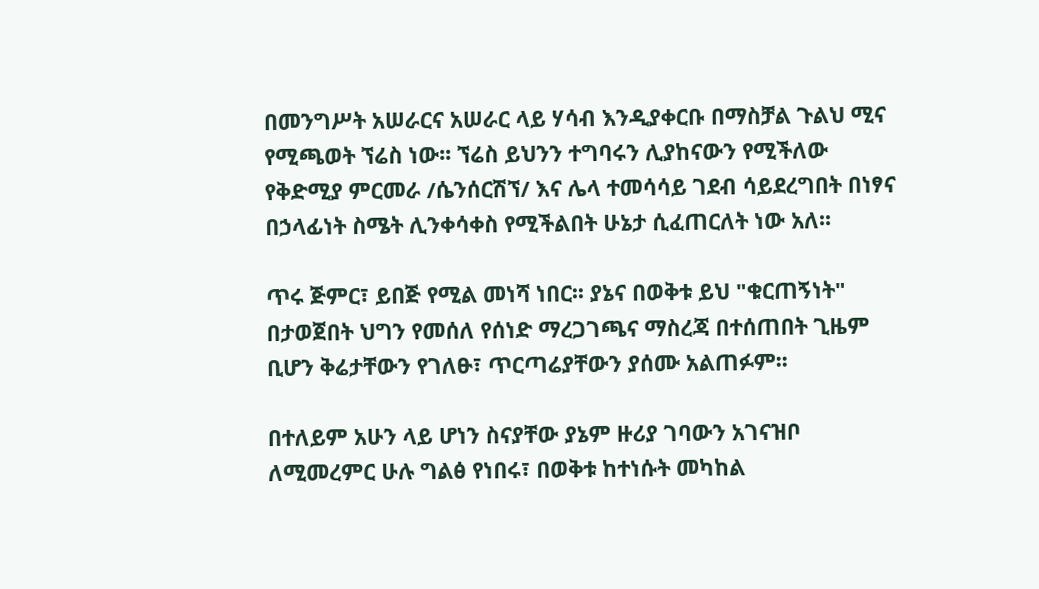በመንግሥት አሠራርና አሠራር ላይ ሃሳብ እንዲያቀርቡ በማስቻል ጉልህ ሚና የሚጫወት ኘሬስ ነው፡፡ ኘሬስ ይህንን ተግባሩን ሊያከናውን የሚችለው የቅድሚያ ምርመራ /ሴንሰርሽኘ/ እና ሌላ ተመሳሳይ ገደብ ሳይደረግበት በነፃና በኃላፊነት ስሜት ሊንቀሳቀስ የሚችልበት ሁኔታ ሲፈጠርለት ነው አለ፡፡

ጥሩ ጅምር፣ ይበጅ የሚል መነሻ ነበር፡፡ ያኔና በወቅቱ ይህ "ቁርጠኝነት" በታወጀበት ህግን የመሰለ የሰነድ ማረጋገጫና ማስረጃ በተሰጠበት ጊዜም ቢሆን ቅሬታቸውን የገለፁ፣ ጥርጣሬያቸውን ያሰሙ አልጠፉም፡፡

በተለይም አሁን ላይ ሆነን ስናያቸው ያኔም ዙሪያ ገባውን አገናዝቦ ለሚመረምር ሁሉ ግልፅ የነበሩ፣ በወቅቱ ከተነሱት መካከል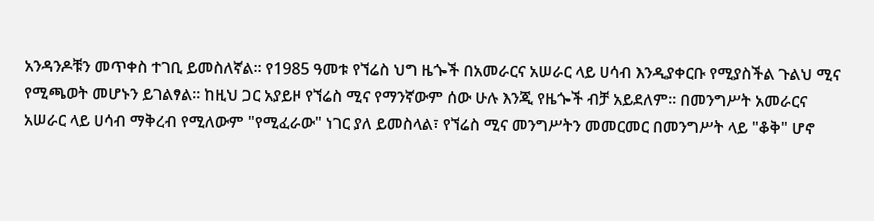አንዳንዶቹን መጥቀስ ተገቢ ይመስለኛል፡፡ የ1985 ዓመቱ የኘሬስ ህግ ዜጐች በአመራርና አሠራር ላይ ሀሳብ እንዲያቀርቡ የሚያስችል ጉልህ ሚና የሚጫወት መሆኑን ይገልፃል፡፡ ከዚህ ጋር አያይዞ የኘሬስ ሚና የማንኛውም ሰው ሁሉ እንጂ የዜጐች ብቻ አይደለም፡፡ በመንግሥት አመራርና አሠራር ላይ ሀሳብ ማቅረብ የሚለውም "የሚፈራው" ነገር ያለ ይመስላል፣ የኘሬስ ሚና መንግሥትን መመርመር በመንግሥት ላይ "ቆቅ" ሆኖ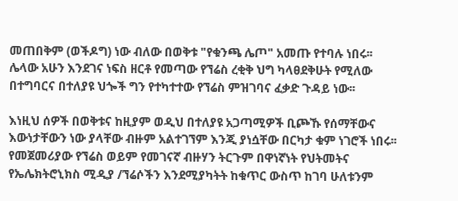መጠበቅም (ወችዶግ) ነው ብለው በወቅቱ "የቁንጫ ሌጦ" አመጡ የተባሉ ነበሩ፡፡ ሌላው አሁን እንደገና ነፍስ ዘርቶ የመጣው የኘሬስ ረቂቅ ህግ ካላፀደቅሁት የሚለው በተግባርና በተለያዩ ህጐች ግን የተካተተው የኘሬስ ምዝገባና ፈቃድ ጉዳይ ነው፡፡

እነዚህ ሰዎች በወቅቱና ከዚያም ወዲህ በተለያዩ አጋጣሚዎች ቢጮኹ የሰማቸውና እውነታቸውን ነው ያላቸው ብዙም አልተገኘም እንጂ ያነሷቸው በርካታ ቁም ነገሮች ነበሩ፡፡ የመጀመሪያው የኘሬስ ወይም የመገናኛ ብዙሃን ትርጉም በዋነኛነት የህትመትና የኤሌክትሮኒክስ ሚዲያ /ኘሬሶችን እንደሚያካትት ከቁጥር ውስጥ ከገባ ሁለቱንም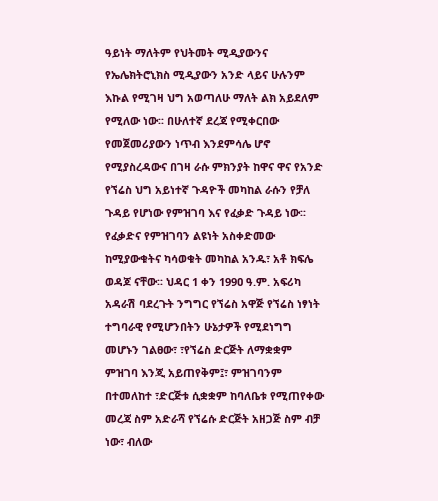ዓይነት ማለትም የህትመት ሚዲያውንና የኤሌክትሮኒክስ ሚዲያውን አንድ ላይና ሁሉንም እኩል የሚገዛ ህግ አወጣለሁ ማለት ልክ አይደለም የሚለው ነው፡፡ በሁለተኛ ደረጃ የሚቀርበው የመጀመሪያውን ነጥብ እንደምሳሌ ሆኖ የሚያስረዳውና በገዛ ራሱ ምክንያት ከዋና ዋና የአንድ የኘሬስ ህግ አይነተኛ ጉዳዮች መካከል ራሱን የቻለ ጉዳይ የሆነው የምዝገባ እና የፈቃድ ጉዳይ ነው፡፡ የፈቃድና የምዝገባን ልዩነት አስቀድመው ከሚያውቁትና ካሳወቁት መካከል አንዱ፣ አቶ ክፍሌ ወዳጆ ናቸው፡፡ ህዳር 1 ቀን 199ዐ ዓ.ም. አፍሪካ አዳራሽ ባደረጉት ንግግር የኘሬስ አዋጅ የኘሬስ ነፃነት ተግባራዊ የሚሆንበትን ሁኔታዎች የሚደነግግ መሆኑን ገልፀው፣ ፣የኘሬስ ድርጅት ለማቋቋም ምዝገባ እንጂ አይጠየቅም፤፣ ምዝገባንም በተመለከተ ፣ድርጅቱ ሲቋቋም ከባለቤቱ የሚጠየቀው መረጃ ስም አድራሻ የኘሬሱ ድርጅት አዘጋጅ ስም ብቻ ነው፣ ብለው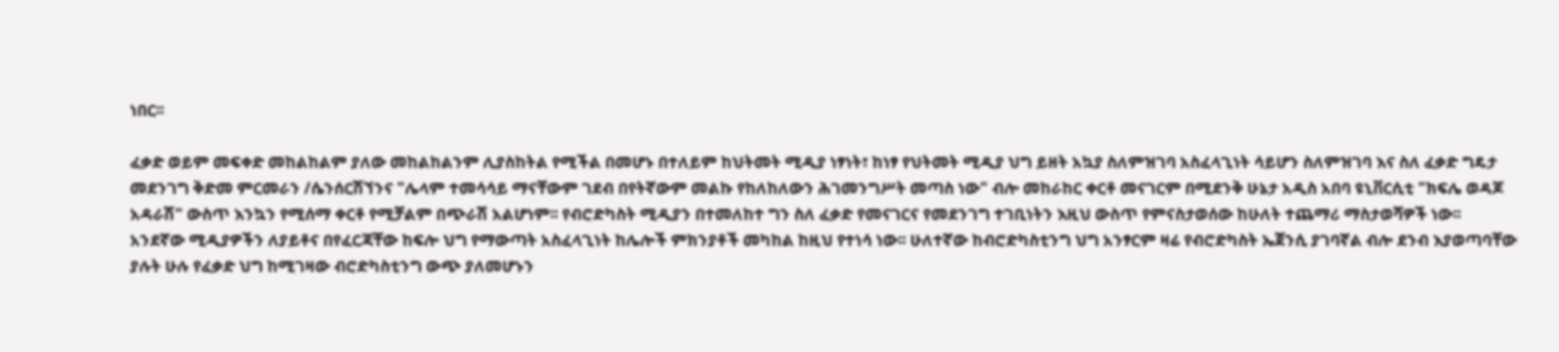ነበር፡፡

ፈቃድ ወይም መፍቀድ መከልከልም ያለው መከልከልንም ሊያስከትል የሚችል በመሆኑ በተለይም ከህትመት ሚዲያ ነፃነት፣ ከነፃ የህትመት ሚዲያ ህግ ይዘት አኳያ ስለምዝገባ አስፈላጊነት ሳይሆን ስለምዝገባ እና ስለ ፈቃድ ግዴታ መደንገግ ቅድመ ምርመራን /ሴንሰርሽኘንና "ሌላም ተመሳሳይ ማናቸውም ገደብ በየትኛውም መልኩ የከለከለውን ሕገመንግሥት መጣስ ነው" ብሎ መከራከር ቀርቶ መናገርም በሚደንቅ ሁኔታ አዲስ አበባ ዩኒቨርሲቲ "ክፍሌ ወዳጆ አዳራሽ" ውስጥ እንኳን የሚሰማ ቀርቶ የሚቻልም በጭራሽ አልሆነም፡፡ የብሮድካስት ሚዲያን በተመለከተ ግን ስለ ፈቃድ የመናገርና የመደንገግ ተገቢነትን እዚህ ውስጥ የምናስታወሰው ከሁለት ተጨማሪ ማስታወሻዎች ነው፡፡ አንደኛው ሚዲያዎችን ለያይቶና በየፈርጃቸው ከፍሎ ህግ የማውጣት አስፈላጊነት ከሌሎች ምክንያቶች መካከል ከዚህ የተነሳ ነው፡፡ ሁለተኛው ከብሮድካስቲንግ ህግ አንፃርም ዛሬ የብሮድካስት ኤጀንሲ ያገባኛል ብሎ ደንብ እያወጣባቸው ያሉት ሁሉ የፈቃድ ህግ ከሚገዛው ብሮድካስቲንግ ውጭ ያለመሆኑን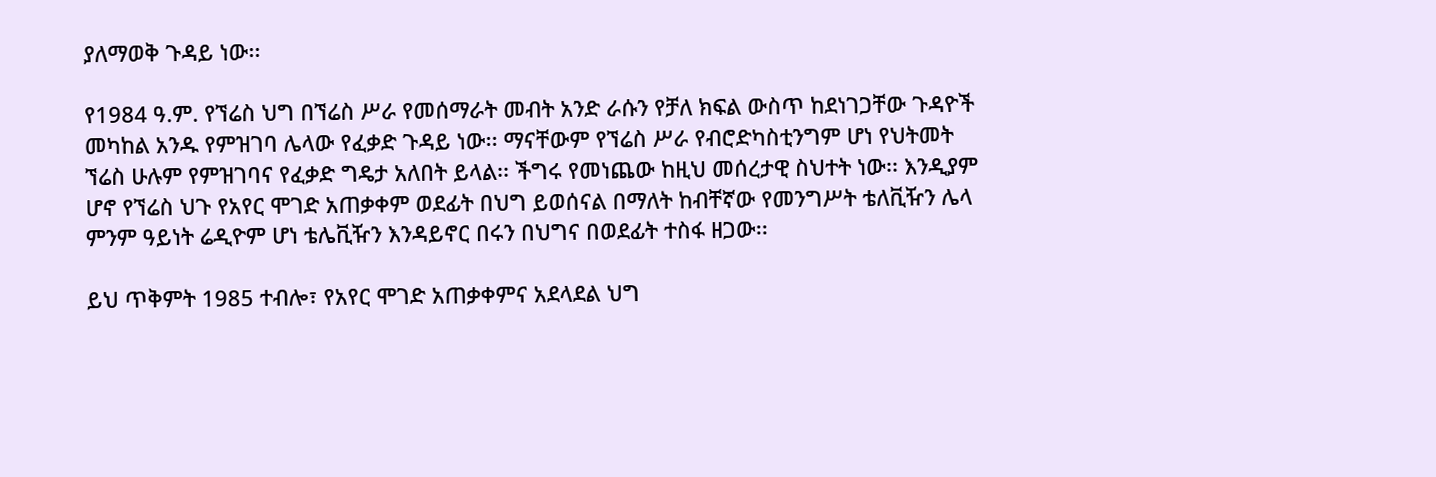ያለማወቅ ጉዳይ ነው፡፡

የ1984 ዓ.ም. የኘሬስ ህግ በኘሬስ ሥራ የመሰማራት መብት አንድ ራሱን የቻለ ክፍል ውስጥ ከደነገጋቸው ጉዳዮች መካከል አንዱ የምዝገባ ሌላው የፈቃድ ጉዳይ ነው፡፡ ማናቸውም የኘሬስ ሥራ የብሮድካስቲንግም ሆነ የህትመት ኘሬስ ሁሉም የምዝገባና የፈቃድ ግዴታ አለበት ይላል፡፡ ችግሩ የመነጨው ከዚህ መሰረታዊ ስህተት ነው፡፡ እንዲያም ሆኖ የኘሬስ ህጉ የአየር ሞገድ አጠቃቀም ወደፊት በህግ ይወሰናል በማለት ከብቸኛው የመንግሥት ቴለቪዥን ሌላ ምንም ዓይነት ሬዲዮም ሆነ ቴሌቪዥን እንዳይኖር በሩን በህግና በወደፊት ተስፋ ዘጋው፡፡

ይህ ጥቅምት 1985 ተብሎ፣ የአየር ሞገድ አጠቃቀምና አደላደል ህግ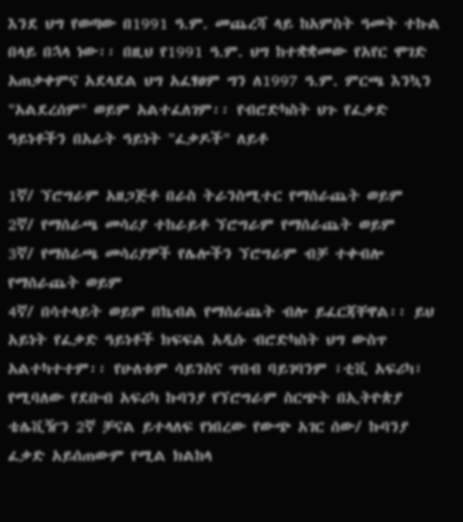እንደ ህግ የወጣው በ1991 ዓ.ም. መጨረሻ ላይ ከአምስት ዓመት ተኩል በላይ በኋላ ነው፡፡ በዚህ የ1991 ዓ.ም. ህግ ከተቋቋመው የአየር ሞገድ አጠቃቀምና አደላደል ህግ አፈፃፀም ግን ለ1997 ዓ.ም. ምርጫ እንኳን "አልደረሰም" ወይም አልተፈለገም፡፡ የብሮድካስት ህጉ የፈቃድ ዓይነቶችን በአራት ዓይነት "ፈቃዶች" ለይቶ

1ኛ/ ኘሮግራም አዘጋጅቶ በራስ ትራንስሚተር የማሰራጨት ወይም
2ኛ/ የማሰራጫ መሳሪያ ተከራይቶ ኘሮግራም የማሰራጨት ወይም
3ኛ/ የማሰራጫ መሳሪያዎች የሌሎችን ኘሮግራም ብቻ ተቀብሎ የማሰራጨት ወይም
4ኛ/ በሳተላይት ወይም በኬብል የማሰራጨት ብሎ ይፈርጃቸዋል፡፡ ይህ አይነት የፈቃድ ዓይነቶች ክፍፍል አዲሱ ብሮድካስት ህግ ውስጥ አልተካተተም፡፡ የሁለቱም ሳይንስና ጥበብ ባይገባንም ፣ቲቪ አፍሪካ፣ የሚባለው የደቡብ አፍሪካ ኩባንያ የኘሮግራም ስርጭት በኢትዮጵያ ቴሌቪዥን 2ኛ ቻናል ይተላለፍ የነበረው የውጭ አገር ሰው/ ኩባንያ ፈቃድ አይሰጠውም የሚል ክልከላ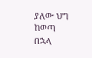ያለው ህግ ከወጣ በኋላ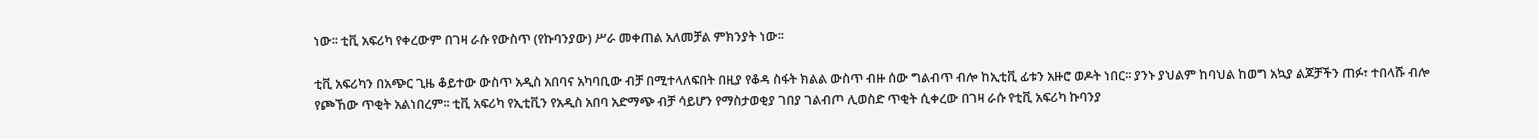ነው፡፡ ቲቪ አፍሪካ የቀረውም በገዛ ራሱ የውስጥ (የኩባንያው) ሥራ መቀጠል አለመቻል ምክንያት ነው፡፡

ቲቪ አፍሪካን በአጭር ጊዜ ቆይተው ውስጥ አዲስ አበባና አካባቢው ብቻ በሚተላለፍበት በዚያ የቆዳ ስፋት ክልል ውስጥ ብዙ ሰው ግልብጥ ብሎ ከኢቲቪ ፊቱን አዙሮ ወዶት ነበር፡፡ ያንኑ ያህልም ከባህል ከወግ አኳያ ልጆቻችን ጠፉ፣ ተበላሹ ብሎ የጮኸው ጥቂት አልነበረም፡፡ ቲቪ አፍሪካ የኢቲቪን የአዲስ አበባ አድማጭ ብቻ ሳይሆን የማስታወቂያ ገበያ ገልብጦ ሊወስድ ጥቂት ሲቀረው በገዛ ራሱ የቲቪ አፍሪካ ኩባንያ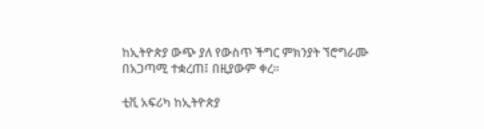ከኢትዮጵያ ውጭ ያለ የውስጥ ችግር ምክንያት ኘሮግራሙ በአጋጣሚ ተቋረጠ፤ በዚያውም ቀረ፡፡

ቲቪ አፍሪካ ከኢትዮጵያ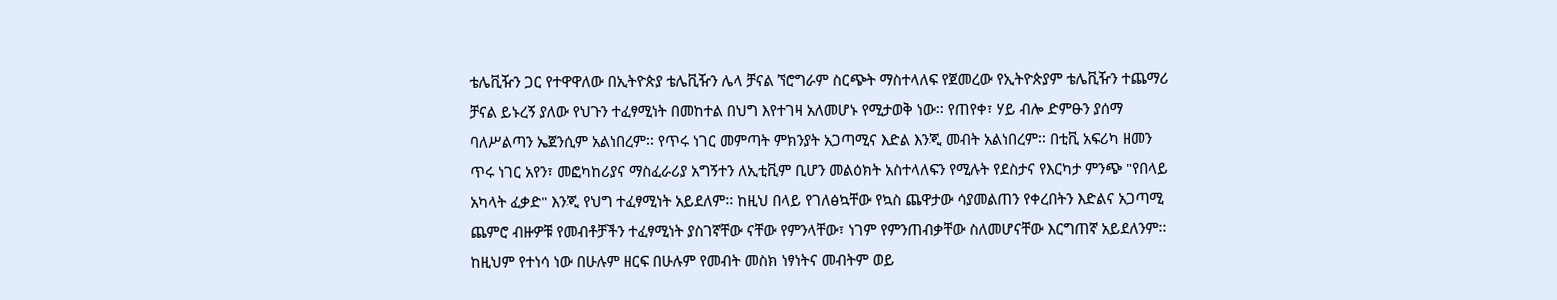ቴሌቪዥን ጋር የተዋዋለው በኢትዮጵያ ቴሌቪዥን ሌላ ቻናል ኘሮግራም ስርጭት ማስተላለፍ የጀመረው የኢትዮጵያም ቴሌቪዥን ተጨማሪ ቻናል ይኑረኝ ያለው የህጉን ተፈፃሚነት በመከተል በህግ እየተገዛ አለመሆኑ የሚታወቅ ነው፡፡ የጠየቀ፣ ሃይ ብሎ ድምፁን ያሰማ ባለሥልጣን ኤጀንሲም አልነበረም፡፡ የጥሩ ነገር መምጣት ምክንያት አጋጣሚና እድል እንጂ መብት አልነበረም፡፡ በቲቪ አፍሪካ ዘመን ጥሩ ነገር አየን፣ መፎካከሪያና ማስፈራሪያ አግኝተን ለኢቲቪም ቢሆን መልዕክት አስተላለፍን የሚሉት የደስታና የእርካታ ምንጭ "የበላይ አካላት ፈቃድ" እንጂ የህግ ተፈፃሚነት አይደለም፡፡ ከዚህ በላይ የገለፅኳቸው የኳስ ጨዋታው ሳያመልጠን የቀረበትን እድልና አጋጣሚ ጨምሮ ብዙዎቹ የመብቶቻችን ተፈፃሚነት ያስገኛቸው ናቸው የምንላቸው፣ ነገም የምንጠብቃቸው ስለመሆናቸው እርግጠኛ አይደለንም፡፡ ከዚህም የተነሳ ነው በሁሉም ዘርፍ በሁሉም የመብት መስክ ነፃነትና መብትም ወይ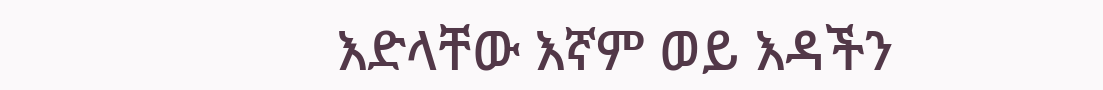እድላቸው እኛም ወይ እዳችን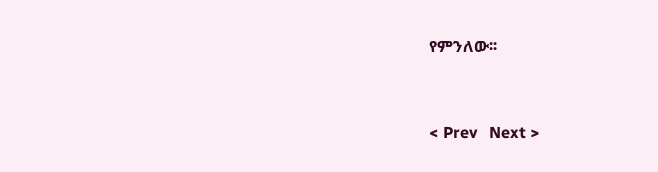የምንለው፡፡


< Prev   Next >